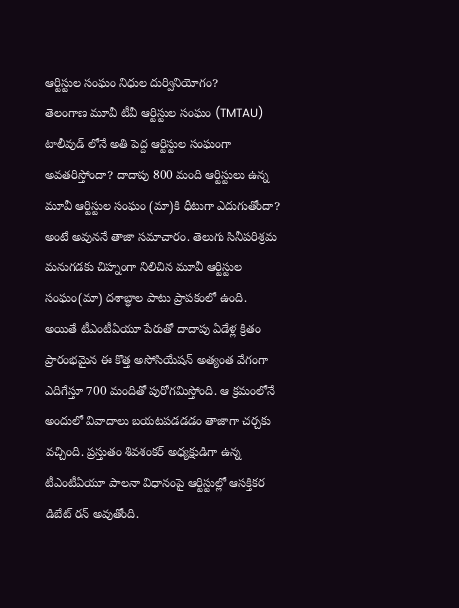ఆర్టిస్టుల సంఘం నిధుల దుర్వినియోగం?
తెలంగాణ మూవీ టీవీ ఆర్టిస్టుల సంఘం (TMTAU) టాలీవుడ్ లోనే అతి పెద్ద ఆర్టిస్టుల సంఘంగా అవతరిస్తోందా? దాదాపు 800 మంది ఆర్టిస్టులు ఉన్న మూవీ ఆర్టిస్టుల సంఘం (మా)కి ధీటుగా ఎదుగుతోందా? అంటే అవుననే తాజా సమాచారం. తెలుగు సినీపరిశ్రమ మనుగడకు చిహ్నంగా నిలిచిన మూవీ ఆర్టిస్టుల సంఘం(మా) దశాబ్ధాల పాటు ప్రాపకంలో ఉంది. అయితే టీఎంటీఏయూ పేరుతో దాదాపు ఏడేళ్ల క్రితం ప్రారంభమైన ఈ కొత్త అసోసియేషన్ అత్యంత వేగంగా ఎదిగేస్తూ 700 మందితో పురోగమిస్తోంది. ఆ క్రమంలోనే అందులో వివాదాలు బయటపడడడం తాజాగా చర్చకు వచ్చింది. ప్రస్తుతం శివశంకర్ అధ్యక్షుడిగా ఉన్న టీఎంటీఏయూ పాలనా విధానంపై ఆర్టిస్టుల్లో ఆసక్తికర డిబేట్ రన్ అవుతోంది.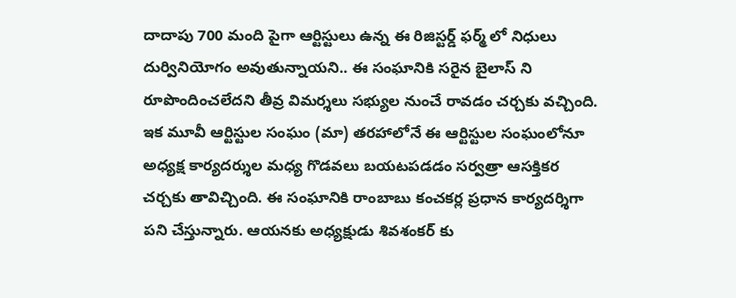దాదాపు 700 మంది పైగా ఆర్టిస్టులు ఉన్న ఈ రిజిస్టర్డ్ ఫర్మ్ లో నిధులు దుర్వినియోగం అవుతున్నాయని.. ఈ సంఘానికి సరైన బైలాస్ ని రూపొందించలేదని తీవ్ర విమర్శలు సభ్యుల నుంచే రావడం చర్చకు వచ్చింది. ఇక మూవీ ఆర్టిస్టుల సంఘం (మా) తరహాలోనే ఈ ఆర్టిస్టుల సంఘంలోనూ అధ్యక్ష కార్యదర్శుల మధ్య గొడవలు బయటపడడం సర్వత్రా ఆసక్తికర చర్చకు తావిచ్చింది. ఈ సంఘానికి రాంబాబు కంచకర్ల ప్రధాన కార్యదర్శిగా పని చేస్తున్నారు. ఆయనకు అధ్యక్షుడు శివశంకర్ కు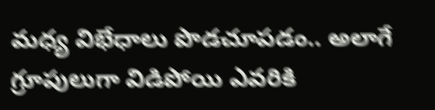మధ్య విభేధాలు పొడచూపడం.. అలాగే గ్రూపులుగా విడిపోయి ఎవరికి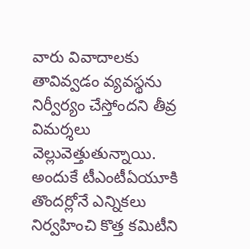వారు వివాదాలకు తావివ్వడం వ్యవస్థను నిర్వీర్యం చేస్తోందని తీవ్ర విమర్శలు వెల్లువెత్తుతున్నాయి. అందుకే టీఎంటీఏయూకి తొందర్లోనే ఎన్నికలు నిర్వహించి కొత్త కమిటీని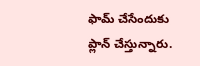ఫామ్ చేసేందుకు ప్లాన్ చేస్తున్నారు.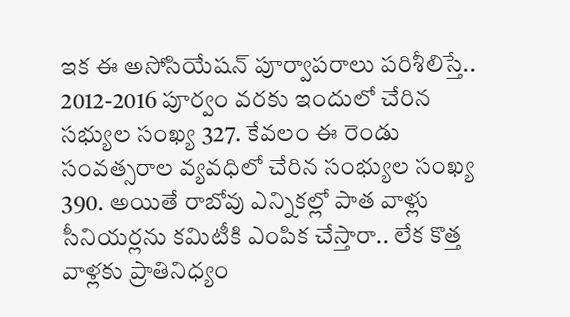ఇక ఈ అసోసియేషన్ పూర్వాపరాలు పరిశీలిస్తే.. 2012-2016 పూర్వం వరకు ఇందులో చేరిన సభ్యుల సంఖ్య 327. కేవలం ఈ రెండు సంవత్సరాల వ్యవధిలో చేరిన సంభ్యుల సంఖ్య 390. అయితే రాబోవు ఎన్నికల్లో పాత వాళ్లు సీనియర్లను కమిటీకి ఎంపిక చేస్తారా.. లేక కొత్త వాళ్లకు ప్రాతినిధ్యం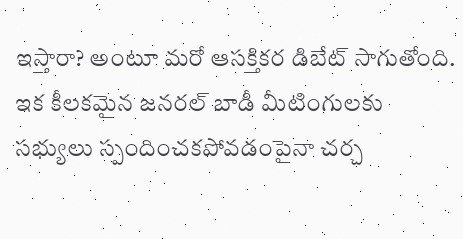ఇస్తారా? అంటూ మరో ఆసక్తికర డిబేట్ సాగుతోంది.
ఇక కీలకమైన జనరల్ బాడీ మీటింగులకు సభ్యులు స్పందించకపోవడంపైనా చర్చ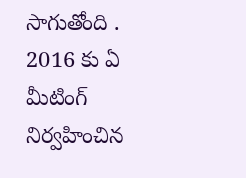సాగుతోంది . 2016 కు ఏ మీటింగ్ నిర్వహించిన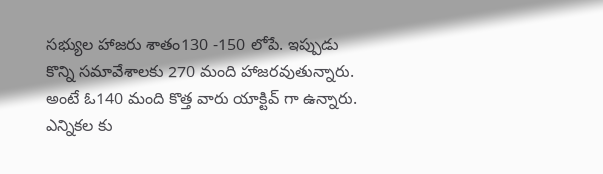సభ్యుల హాజరు శాతం130 -150 లోపే. ఇప్పుడు కొన్ని సమావేశాలకు 270 మంది హాజరవుతున్నారు. అంటే ఓ140 మంది కొత్త వారు యాక్టివ్ గా ఉన్నారు. ఎన్నికల కు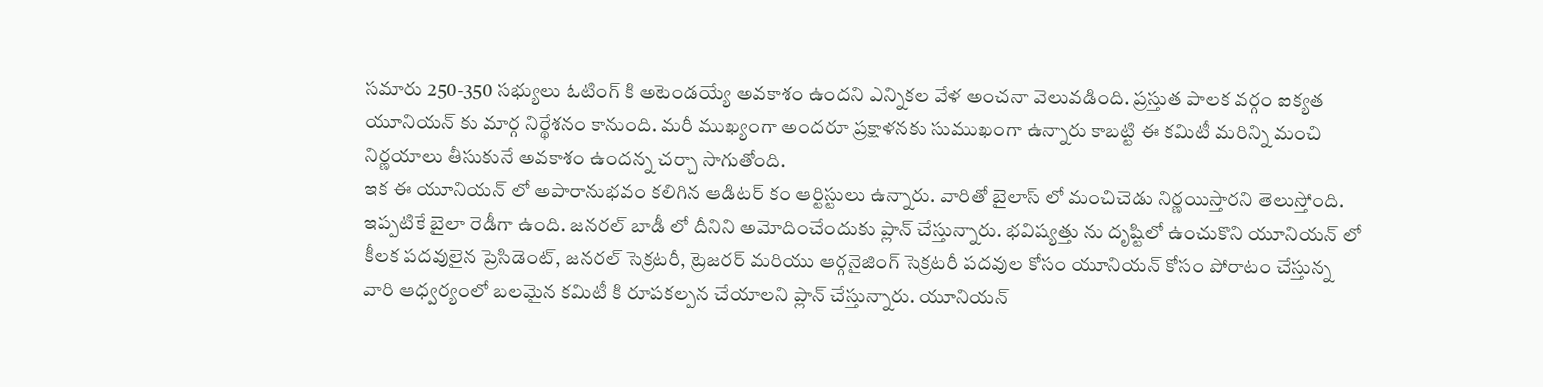సమారు 250-350 సభ్యులు ఓటింగ్ కి అటెండయ్యే అవకాశం ఉందని ఎన్నికల వేళ అంచనా వెలువడింది. ప్రస్తుత పాలక వర్గం ఐక్యత యూనియన్ కు మార్గ నిర్థేశనం కానుంది. మరీ ముఖ్యంగా అందరూ ప్రక్షాళనకు సుముఖంగా ఉన్నారు కాబట్టి ఈ కమిటీ మరిన్ని మంచి నిర్ణయాలు తీసుకునే అవకాశం ఉందన్న చర్చా సాగుతోంది.
ఇక ఈ యూనియన్ లో అపారానుభవం కలిగిన ఆడిటర్ కం ఆర్టిస్టులు ఉన్నారు. వారితో బైలాస్ లో మంచిచెడు నిర్ణయిస్తారని తెలుస్తోంది. ఇప్పటికే బైలా రెడీగా ఉంది. జనరల్ బాడీ లో దీనిని అమోదించేందుకు ప్లాన్ చేస్తున్నారు. భవిష్యత్తు ను దృష్టిలో ఉంచుకొని యూనియన్ లో కీలక పదవులైన ప్రెసిడెంట్, జనరల్ సెక్రటరీ, ట్రెజరర్ మరియు ఆర్గనైజింగ్ సెక్రటరీ పదవుల కోసం యూనియన్ కోసం పోరాటం చేస్తున్న వారి ఆధ్వర్యంలో బలమైన కమిటీ కి రూపకల్పన చేయాలని ప్లాన్ చేస్తున్నారు. యూనియన్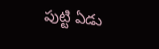పుట్టి ఏడు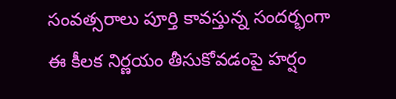సంవత్సరాలు పూర్తి కావస్తున్న సందర్భంగా ఈ కీలక నిర్ణయం తీసుకోవడంపై హర్షం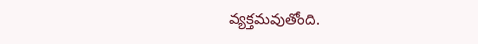వ్యక్తమవుతోంది.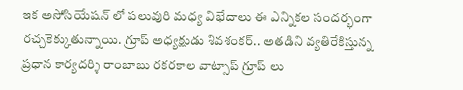ఇక అసోసియేషన్ లో పలువురి మధ్య విభేదాలు ఈ ఎన్నికల సందర్భంగా రచ్చకెక్కుతున్నాయి. గ్రూప్ అధ్యక్షుడు శివశంకర్.. అతడిని వ్యతిరేకిస్తున్న ప్రధాన కార్యదర్శి రాంబాబు రకరకాల వాట్సాప్ గ్రూప్ లు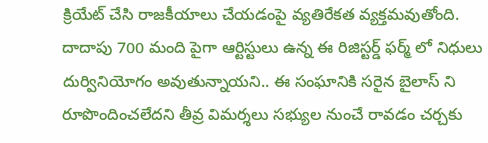క్రియేట్ చేసి రాజకీయాలు చేయడంపై వ్యతిరేకత వ్యక్తమవుతోంది.
దాదాపు 700 మంది పైగా ఆర్టిస్టులు ఉన్న ఈ రిజిస్టర్డ్ ఫర్మ్ లో నిధులు దుర్వినియోగం అవుతున్నాయని.. ఈ సంఘానికి సరైన బైలాస్ ని రూపొందించలేదని తీవ్ర విమర్శలు సభ్యుల నుంచే రావడం చర్చకు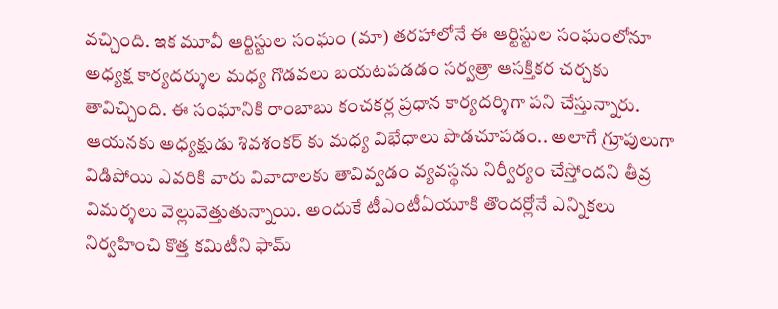వచ్చింది. ఇక మూవీ ఆర్టిస్టుల సంఘం (మా) తరహాలోనే ఈ ఆర్టిస్టుల సంఘంలోనూ అధ్యక్ష కార్యదర్శుల మధ్య గొడవలు బయటపడడం సర్వత్రా ఆసక్తికర చర్చకు తావిచ్చింది. ఈ సంఘానికి రాంబాబు కంచకర్ల ప్రధాన కార్యదర్శిగా పని చేస్తున్నారు. ఆయనకు అధ్యక్షుడు శివశంకర్ కు మధ్య విభేధాలు పొడచూపడం.. అలాగే గ్రూపులుగా విడిపోయి ఎవరికి వారు వివాదాలకు తావివ్వడం వ్యవస్థను నిర్వీర్యం చేస్తోందని తీవ్ర విమర్శలు వెల్లువెత్తుతున్నాయి. అందుకే టీఎంటీఏయూకి తొందర్లోనే ఎన్నికలు నిర్వహించి కొత్త కమిటీని ఫామ్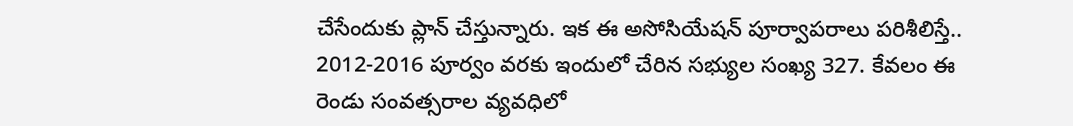చేసేందుకు ప్లాన్ చేస్తున్నారు. ఇక ఈ అసోసియేషన్ పూర్వాపరాలు పరిశీలిస్తే.. 2012-2016 పూర్వం వరకు ఇందులో చేరిన సభ్యుల సంఖ్య 327. కేవలం ఈ రెండు సంవత్సరాల వ్యవధిలో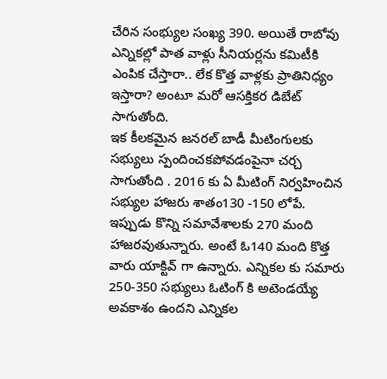చేరిన సంభ్యుల సంఖ్య 390. అయితే రాబోవు ఎన్నికల్లో పాత వాళ్లు సీనియర్లను కమిటీకి ఎంపిక చేస్తారా.. లేక కొత్త వాళ్లకు ప్రాతినిధ్యం ఇస్తారా? అంటూ మరో ఆసక్తికర డిబేట్ సాగుతోంది.
ఇక కీలకమైన జనరల్ బాడీ మీటింగులకు సభ్యులు స్పందించకపోవడంపైనా చర్చ సాగుతోంది . 2016 కు ఏ మీటింగ్ నిర్వహించిన సభ్యుల హాజరు శాతం130 -150 లోపే. ఇప్పుడు కొన్ని సమావేశాలకు 270 మంది హాజరవుతున్నారు. అంటే ఓ140 మంది కొత్త వారు యాక్టివ్ గా ఉన్నారు. ఎన్నికల కు సమారు 250-350 సభ్యులు ఓటింగ్ కి అటెండయ్యే అవకాశం ఉందని ఎన్నికల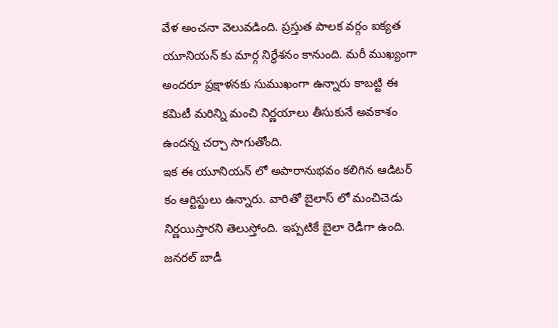వేళ అంచనా వెలువడింది. ప్రస్తుత పాలక వర్గం ఐక్యత యూనియన్ కు మార్గ నిర్థేశనం కానుంది. మరీ ముఖ్యంగా అందరూ ప్రక్షాళనకు సుముఖంగా ఉన్నారు కాబట్టి ఈ కమిటీ మరిన్ని మంచి నిర్ణయాలు తీసుకునే అవకాశం ఉందన్న చర్చా సాగుతోంది.
ఇక ఈ యూనియన్ లో అపారానుభవం కలిగిన ఆడిటర్ కం ఆర్టిస్టులు ఉన్నారు. వారితో బైలాస్ లో మంచిచెడు నిర్ణయిస్తారని తెలుస్తోంది. ఇప్పటికే బైలా రెడీగా ఉంది. జనరల్ బాడీ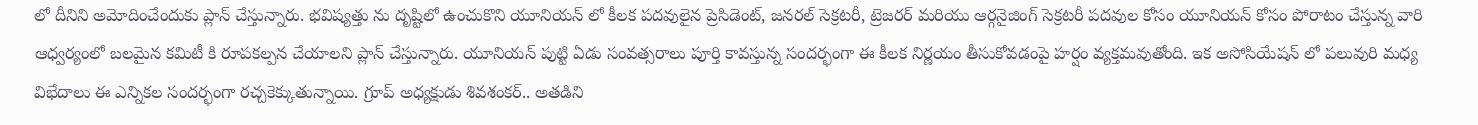లో దీనిని అమోదించేందుకు ప్లాన్ చేస్తున్నారు. భవిష్యత్తు ను దృష్టిలో ఉంచుకొని యూనియన్ లో కీలక పదవులైన ప్రెసిడెంట్, జనరల్ సెక్రటరీ, ట్రెజరర్ మరియు ఆర్గనైజింగ్ సెక్రటరీ పదవుల కోసం యూనియన్ కోసం పోరాటం చేస్తున్న వారి ఆధ్వర్యంలో బలమైన కమిటీ కి రూపకల్పన చేయాలని ప్లాన్ చేస్తున్నారు. యూనియన్ పుట్టి ఏడు సంవత్సరాలు పూర్తి కావస్తున్న సందర్భంగా ఈ కీలక నిర్ణయం తీసుకోవడంపై హర్షం వ్యక్తమవుతోంది. ఇక అసోసియేషన్ లో పలువురి మధ్య విభేదాలు ఈ ఎన్నికల సందర్భంగా రచ్చకెక్కుతున్నాయి. గ్రూప్ అధ్యక్షుడు శివశంకర్.. అతడిని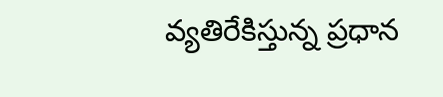వ్యతిరేకిస్తున్న ప్రధాన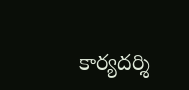కార్యదర్శి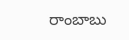రాంబాబు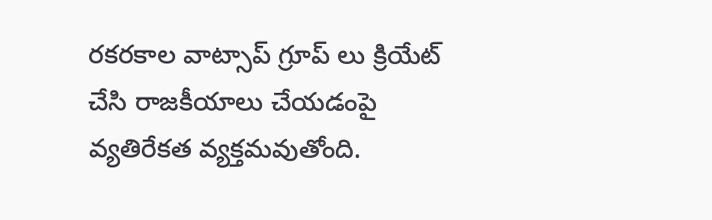రకరకాల వాట్సాప్ గ్రూప్ లు క్రియేట్ చేసి రాజకీయాలు చేయడంపై వ్యతిరేకత వ్యక్తమవుతోంది.